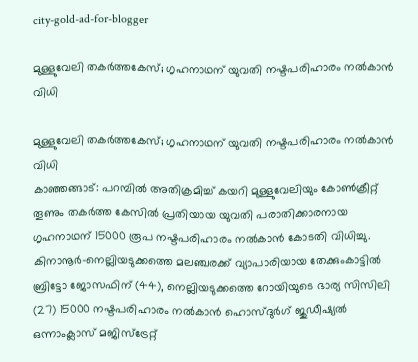city-gold-ad-for-blogger

മുള്ളുവേലി തകര്‍ത്തകേസ്; ഗൃഹനാഥന് യുവതി നഷ്ടപരിഹാരം നല്‍കാന്‍ വിധി

മുള്ളുവേലി തകര്‍ത്തകേസ്; ഗൃഹനാഥന് യുവതി നഷ്ടപരിഹാരം നല്‍കാന്‍ വിധി
കാഞ്ഞങ്ങാട്: പറമ്പില്‍ അതിക്രമിച്ച് കയറി മുള്ളുവേലിയും കോണ്‍ക്രീറ്റ് തൂണും തകര്‍ത്ത കേസില്‍ പ്രതിയായ യുവതി പരാതിക്കാരനായ ഗൃഹനാഥന് 15000 രൂപ നഷ്ടപരിഹാരം നല്‍കാന്‍ കോടതി വിധിച്ചു. കിനാനൂര്‍-നെല്ലിയടുക്കത്തെ മലഞ്ചരക്ക് വ്യാപാരിയായ തേക്കുംകാട്ടില്‍ ബ്രിട്ടോ ജോസഫിന് (44), നെല്ലിയടുക്കത്തെ റോയിയുടെ ഭാര്യ സിസിലി (27) 15000 നഷ്ടപരിഹാരം നല്‍കാന്‍ ഹൊസ്ദുര്‍ഗ് ജുഡീഷ്യല്‍ ഒന്നാംക്ലാസ് മജിസ്‌ട്രേറ്റ്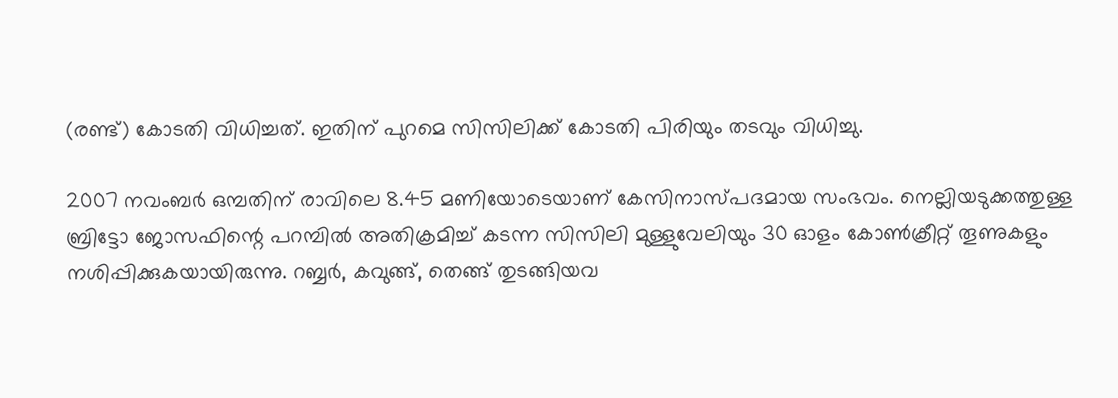(രണ്ട്) കോടതി വിധിച്ചത്. ഇതിന് പുറമെ സിസിലിക്ക് കോടതി പിരിയും തടവും വിധിച്ചു.

2007 നവംബര്‍ ഒമ്പതിന് രാവിലെ 8.45 മണിയോടെയാണ് കേസിനാസ്പദമായ സംഭവം. നെല്ലിയടുക്കത്തുള്ള ബ്രിട്ടോ ജോസഫിന്റെ പറമ്പില്‍ അതിക്രമിച്ച് കടന്ന സിസിലി മുള്ളുവേലിയും 30 ഓളം കോണ്‍ക്രീറ്റ് തൂണുകളും നശിപ്പിക്കുകയായിരുന്നു. റബ്ബര്‍, കവുങ്ങ്, തെങ്ങ് തുടങ്ങിയവ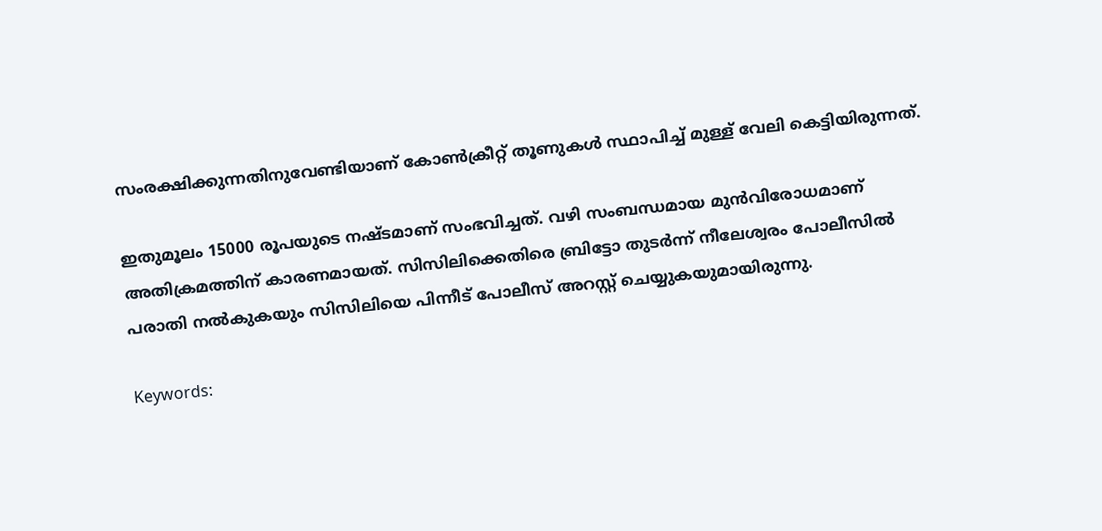സംരക്ഷിക്കുന്നതിനുവേണ്ടിയാണ് കോണ്‍ക്രീറ്റ് തൂണുകള്‍ സ്ഥാപിച്ച് മുള്ള് വേലി കെട്ടിയിരുന്നത്.

ഇതുമൂലം 15000 രൂപയുടെ നഷ്ടമാണ് സംഭവിച്ചത്. വഴി സംബന്ധമായ മുന്‍വിരോധമാണ് അതിക്രമത്തിന് കാരണമായത്. സിസിലിക്കെതിരെ ബ്രിട്ടോ തുടര്‍ന്ന് നീലേശ്വരം പോലീസില്‍ പരാതി നല്‍കുകയും സിസിലിയെ പിന്നീട് പോലീസ് അറസ്റ്റ് ചെയ്യുകയുമായിരുന്നു.

Keywords: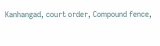Kanhangad, court order, Compound fence,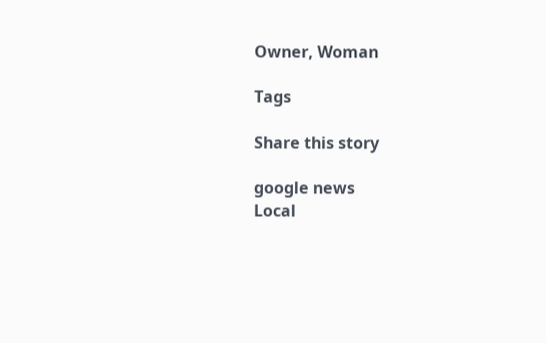Owner, Woman

Tags

Share this story

google news
Local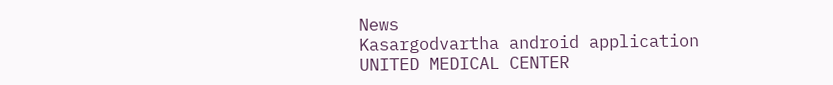News
Kasargodvartha android application
UNITED MEDICAL CENTER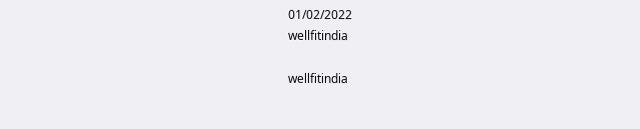01/02/2022
wellfitindia

wellfitindia